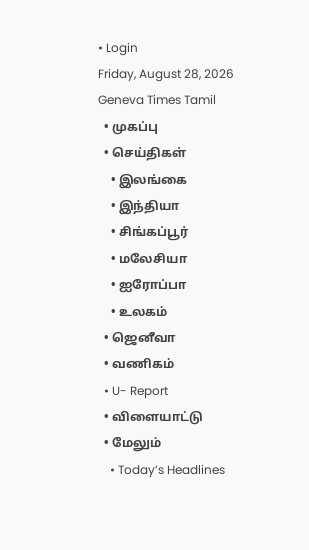• Login
Friday, August 28, 2026
Geneva Times Tamil
  • முகப்பு
  • செய்திகள்
    • இலங்கை
    • இந்தியா
    • சிங்கப்பூர்
    • மலேசியா
    • ஐரோப்பா
    • உலகம்
  • ஜெனீவா
  • வணிகம்
  • U- Report
  • விளையாட்டு
  • மேலும்
    • Today’s Headlines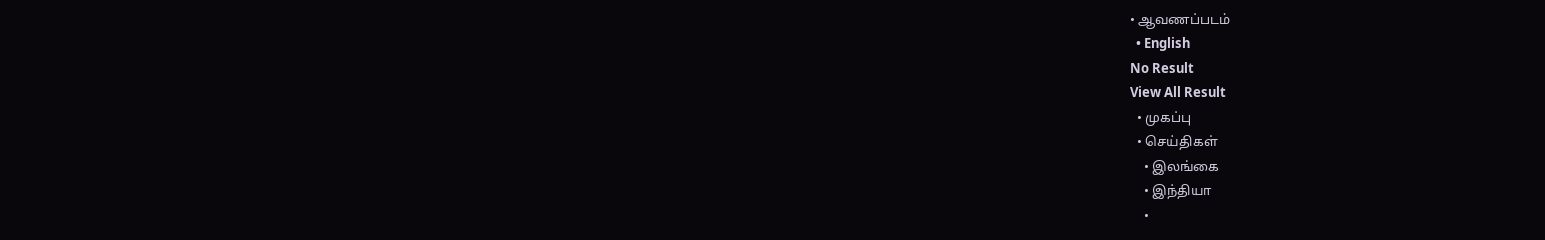• ஆவணப்படம்
  • English
No Result
View All Result
  • முகப்பு
  • செய்திகள்
    • இலங்கை
    • இந்தியா
    •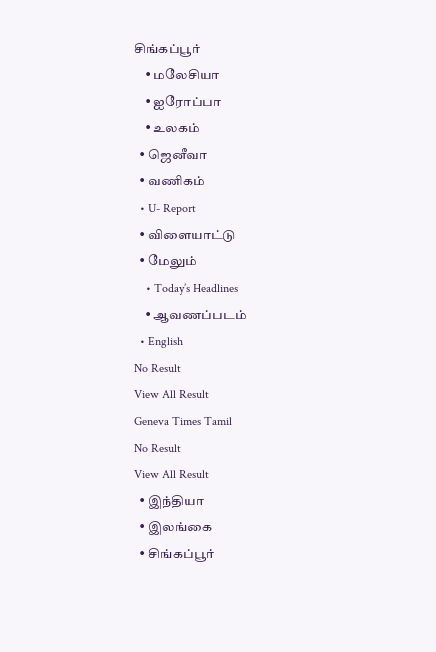சிங்கப்பூர்
    • மலேசியா
    • ஐரோப்பா
    • உலகம்
  • ஜெனீவா
  • வணிகம்
  • U- Report
  • விளையாட்டு
  • மேலும்
    • Today’s Headlines
    • ஆவணப்படம்
  • English
No Result
View All Result
Geneva Times Tamil
No Result
View All Result
  • இந்தியா
  • இலங்கை
  • சிங்கப்பூர்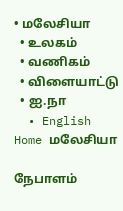• மலேசியா
  • உலகம்
  • வணிகம்
  • விளையாட்டு
  • ஐ.நா
  • English
Home மலேசியா

நேபாளம்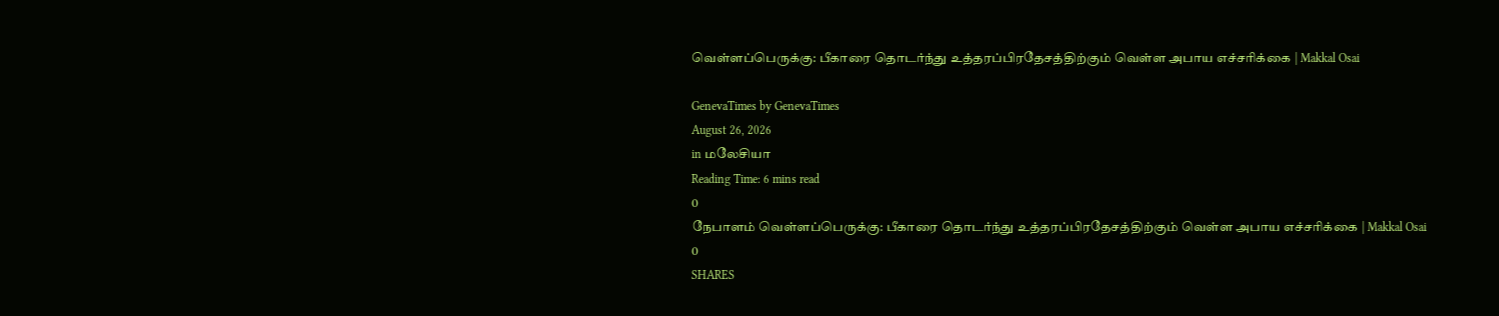வெள்ளப்பெருக்கு: பீகாரை தொடர்ந்து உத்தரப்பிரதேசத்திற்கும் வெள்ள அபாய எச்சரிக்கை | Makkal Osai

GenevaTimes by GenevaTimes
August 26, 2026
in மலேசியா
Reading Time: 6 mins read
0
நேபாளம் வெள்ளப்பெருக்கு: பீகாரை தொடர்ந்து உத்தரப்பிரதேசத்திற்கும் வெள்ள அபாய எச்சரிக்கை | Makkal Osai
0
SHARES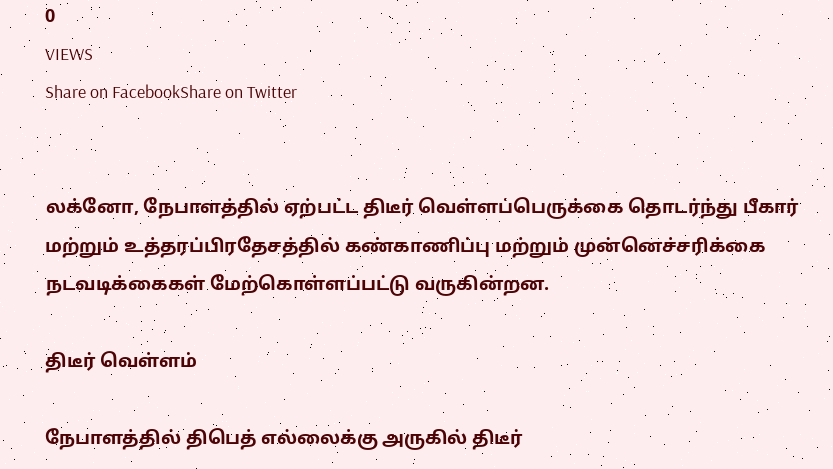0
VIEWS
Share on FacebookShare on Twitter


லக்னோ, நேபாளத்தில் ஏற்பட்ட திடீர் வெள்ளப்பெருக்கை தொடர்ந்து பீகார் மற்றும் உத்தரப்பிரதேசத்தில் கண்காணிப்பு மற்றும் முன்னெச்சரிக்கை நடவடிக்கைகள் மேற்கொள்ளப்பட்டு வருகின்றன.

திடீர் வெள்ளம்

நேபாளத்தில் திபெத் எல்லைக்கு அருகில் திடீர்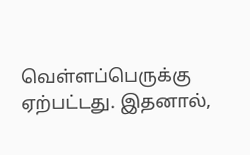வெள்ளப்பெருக்கு ஏற்பட்டது. இதனால்,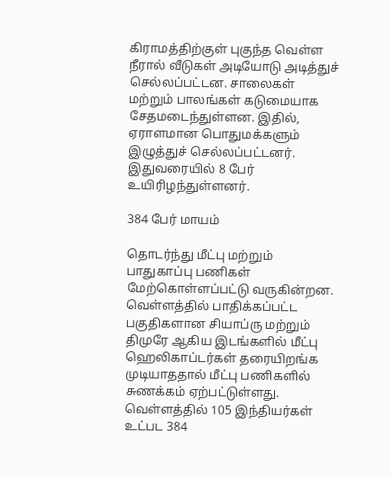கிராமத்திற்குள் புகுந்த வெள்ள நீரால் வீடுகள் அடியோடு அடித்துச் செல்லப்பட்டன. சாலைகள் மற்றும் பாலங்கள் கடுமையாக சேதமடைந்துள்ளன. இதில், ஏராளமான பொதுமக்களும் இழுத்துச் செல்லப்பட்டனர். இதுவரையில் 8 பேர் உயிரிழந்துள்ளனர்.

384 பேர் மாயம்

தொடர்ந்து மீட்பு மற்றும் பாதுகாப்பு பணிகள் மேற்கொள்ளப்பட்டு வருகின்றன. வெள்ளத்தில் பாதிக்கப்பட்ட பகுதிகளான சியாப்ரு மற்றும் திமுரே ஆகிய இடங்களில் மீட்பு ஹெலிகாப்டர்கள் தரையிறங்க முடியாததால் மீட்பு பணிகளில் சுணக்கம் ஏற்பட்டுள்ளது. வெள்ளத்தில் 105 இந்தியர்கள் உட்பட 384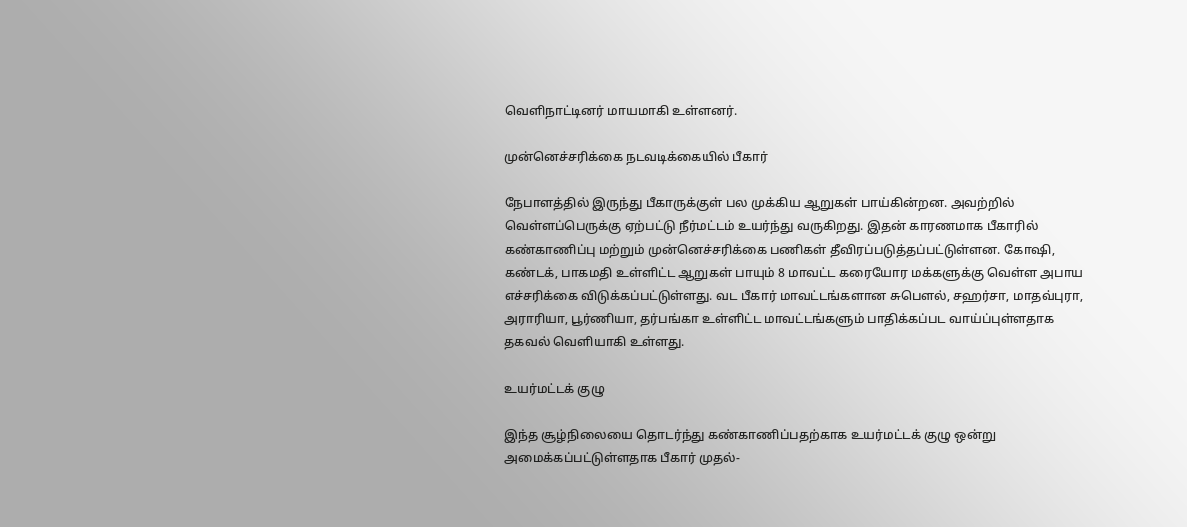வெளிநாட்டினர் மாயமாகி உள்ளனர்.

முன்னெச்சரிக்கை நடவடிக்கையில் பீகார்

நேபாளத்தில் இருந்து பீகாருக்குள் பல முக்கிய ஆறுகள் பாய்கின்றன. அவற்றில் வெள்ளப்பெருக்கு ஏற்பட்டு நீர்மட்டம் உயர்ந்து வருகிறது. இதன் காரணமாக பீகாரில் கண்காணிப்பு மற்றும் முன்னெச்சரிக்கை பணிகள் தீவிரப்படுத்தப்பட்டுள்ளன. கோஷி, கண்டக், பாகமதி உள்ளிட்ட ஆறுகள் பாயும் 8 மாவட்ட கரையோர மக்களுக்கு வெள்ள அபாய எச்சரிக்கை விடுக்கப்பட்டுள்ளது. வட பீகார் மாவட்டங்களான சுபௌல், சஹர்சா, மாதவ்புரா, அராரியா, பூர்ணியா, தர்பங்கா உள்ளிட்ட மாவட்டங்களும் பாதிக்கப்பட வாய்ப்புள்ளதாக தகவல் வெளியாகி உள்ளது.

உயர்மட்டக் குழு

இந்த சூழ்நிலையை தொடர்ந்து கண்காணிப்பதற்காக உயர்மட்டக் குழு ஒன்று அமைக்கப்பட்டுள்ளதாக பீகார் முதல்-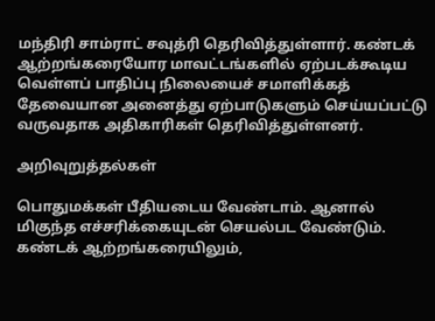மந்திரி சாம்ராட் சவுத்ரி தெரிவித்துள்ளார். கண்டக் ஆற்றங்கரையோர மாவட்டங்களில் ஏற்படக்கூடிய வெள்ளப் பாதிப்பு நிலையைச் சமாளிக்கத் தேவையான அனைத்து ஏற்பாடுகளும் செய்யப்பட்டு வருவதாக அதிகாரிகள் தெரிவித்துள்ளனர்.

அறிவுறுத்தல்கள்

பொதுமக்கள் பீதியடைய வேண்டாம். ஆனால் மிகுந்த எச்சரிக்கையுடன் செயல்பட வேண்டும். கண்டக் ஆற்றங்கரையிலும்,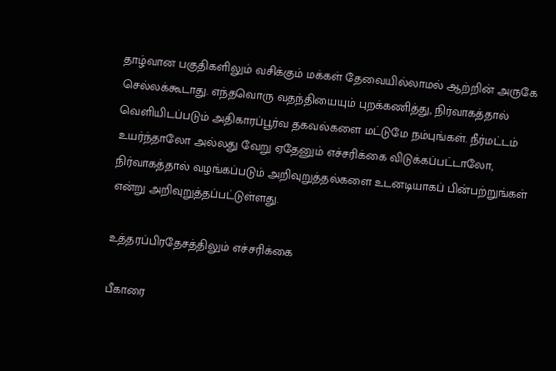தாழ்வான பகுதிகளிலும் வசிக்கும் மக்கள் தேவையில்லாமல் ஆற்றின் அருகே செல்லக்கூடாது. எந்தவொரு வதந்தியையும் புறக்கணித்து, நிர்வாகத்தால் வெளியிடப்படும் அதிகாரப்பூர்வ தகவல்களை மட்டுமே நம்புங்கள். நீர்மட்டம் உயர்ந்தாலோ அல்லது வேறு ஏதேனும் எச்சரிக்கை விடுக்கப்பட்டாலோ, நிர்வாகத்தால் வழங்கப்படும் அறிவுறுத்தல்களை உடனடியாகப் பின்பற்றுங்கள் என்று அறிவுறுத்தப்பட்டுள்ளது.

உத்தரப்பிரதேசத்திலும் எச்சரிக்கை

பீகாரை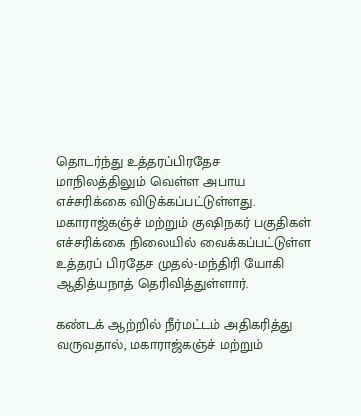தொடர்ந்து உத்தரப்பிரதேச மாநிலத்திலும் வெள்ள அபாய எச்சரிக்கை விடுக்கப்பட்டுள்ளது. மகாராஜ்கஞ்ச் மற்றும் குஷிநகர் பகுதிகள் எச்சரிக்கை நிலையில் வைக்கப்பட்டுள்ள உத்தரப் பிரதேச முதல்-மந்திரி யோகி ஆதித்யநாத் தெரிவித்துள்ளார்.

கண்டக் ஆற்றில் நீர்மட்டம் அதிகரித்து வருவதால், மகாராஜ்கஞ்ச் மற்றும்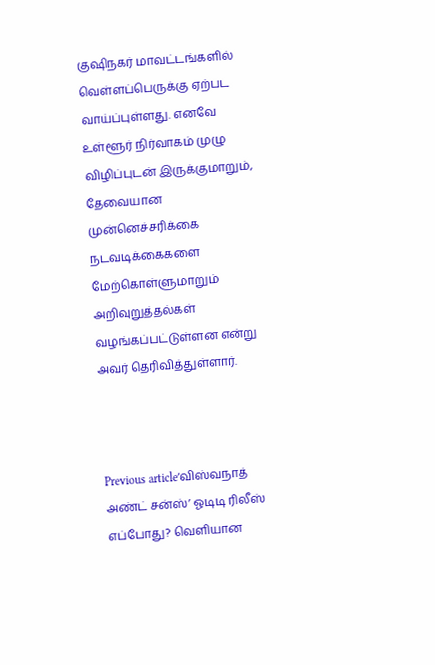குஷிநகர் மாவட்டங்களில் வெள்ளப்பெருக்கு ஏற்பட வாய்ப்புள்ளது. எனவே உள்ளூர் நிர்வாகம் முழு விழிப்புடன் இருக்குமாறும், தேவையான முன்னெச்சரிக்கை நடவடிக்கைகளை மேற்கொள்ளுமாறும் அறிவுறுத்தல்கள் வழங்கப்பட்டுள்ளன என்று அவர் தெரிவித்துள்ளார்.



Previous article‘விஸ்வநாத் அண்ட் சன்ஸ்’ ஓடிடி ரிலீஸ் எப்போது? வெளியான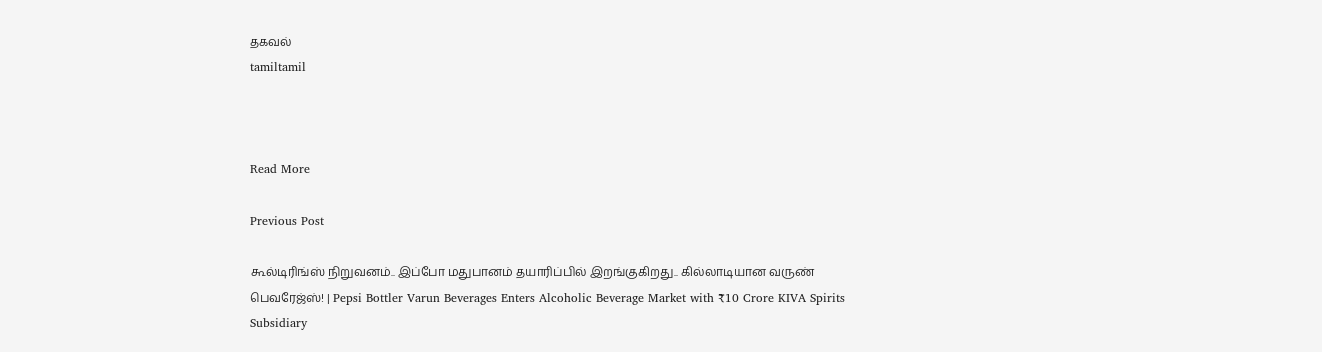தகவல்
tamiltamil



Read More

Previous Post

கூல்டிரிங்ஸ் நிறுவனம்.. இப்போ மதுபானம் தயாரிப்பில் இறங்குகிறது.. கில்லாடியான வருண் பெவரேஜ்ஸ்! | Pepsi Bottler Varun Beverages Enters Alcoholic Beverage Market with ₹10 Crore KIVA Spirits Subsidiary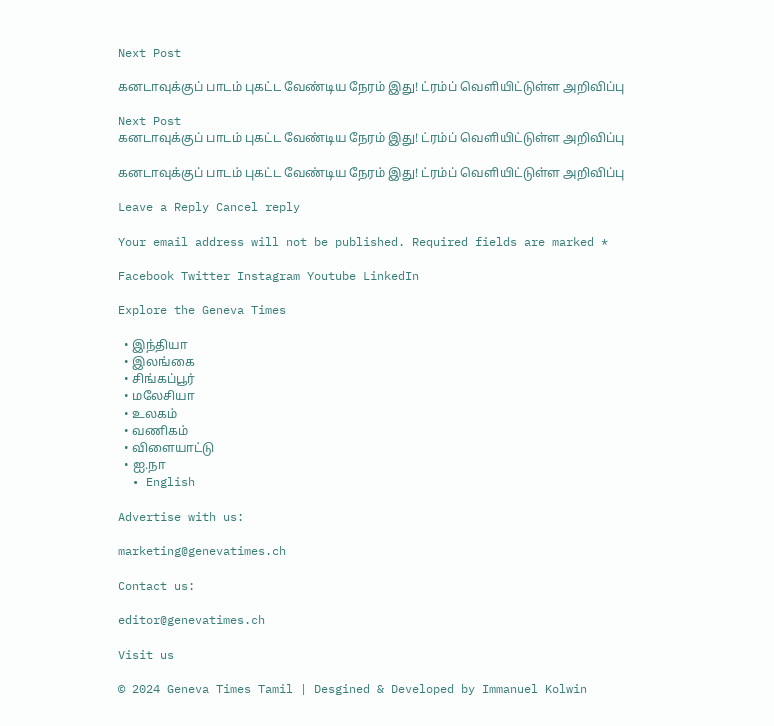Next Post

கனடாவுக்குப் பாடம் புகட்ட வேண்டிய நேரம் இது! ட்ரம்ப் வெளியிட்டுள்ள அறிவிப்பு

Next Post
கனடாவுக்குப் பாடம் புகட்ட வேண்டிய நேரம் இது! ட்ரம்ப் வெளியிட்டுள்ள அறிவிப்பு

கனடாவுக்குப் பாடம் புகட்ட வேண்டிய நேரம் இது! ட்ரம்ப் வெளியிட்டுள்ள அறிவிப்பு

Leave a Reply Cancel reply

Your email address will not be published. Required fields are marked *

Facebook Twitter Instagram Youtube LinkedIn

Explore the Geneva Times

  • இந்தியா
  • இலங்கை
  • சிங்கப்பூர்
  • மலேசியா
  • உலகம்
  • வணிகம்
  • விளையாட்டு
  • ஐ.நா
  • English

Advertise with us:

marketing@genevatimes.ch

Contact us:

editor@genevatimes.ch

Visit us

© 2024 Geneva Times Tamil | Desgined & Developed by Immanuel Kolwin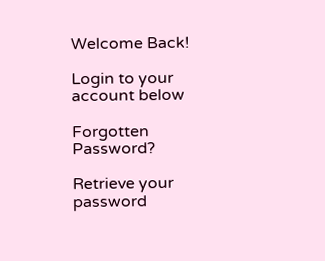Welcome Back!

Login to your account below

Forgotten Password?

Retrieve your password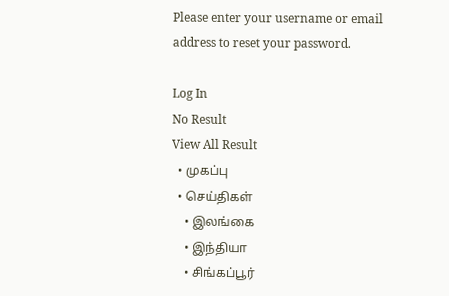Please enter your username or email address to reset your password.

Log In
No Result
View All Result
  • முகப்பு
  • செய்திகள்
    • இலங்கை
    • இந்தியா
    • சிங்கப்பூர்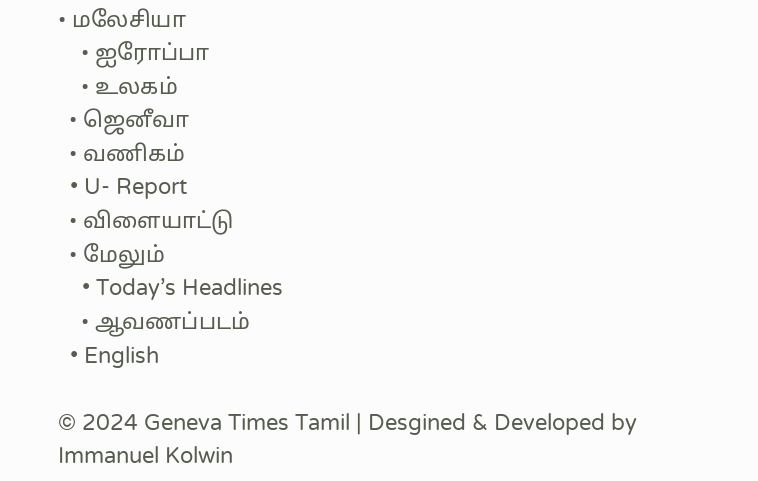• மலேசியா
    • ஐரோப்பா
    • உலகம்
  • ஜெனீவா
  • வணிகம்
  • U- Report
  • விளையாட்டு
  • மேலும்
    • Today’s Headlines
    • ஆவணப்படம்
  • English

© 2024 Geneva Times Tamil | Desgined & Developed by Immanuel Kolwin